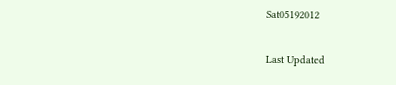Sat05192012

Last Updated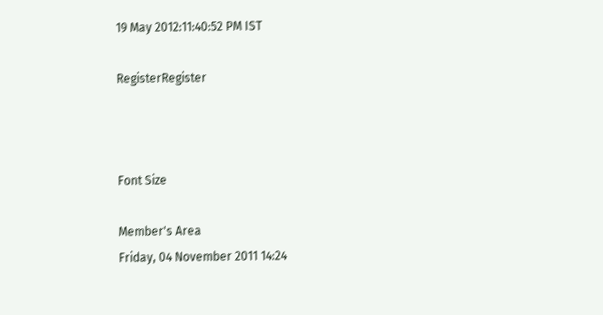19 May 2012:11:40:52 PM IST

RegisterRegister



Font Size

Member's Area
Friday, 04 November 2011 14:24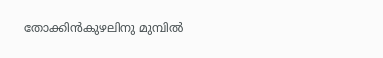തോക്കിന്‍കുഴലിനു മുമ്പില്‍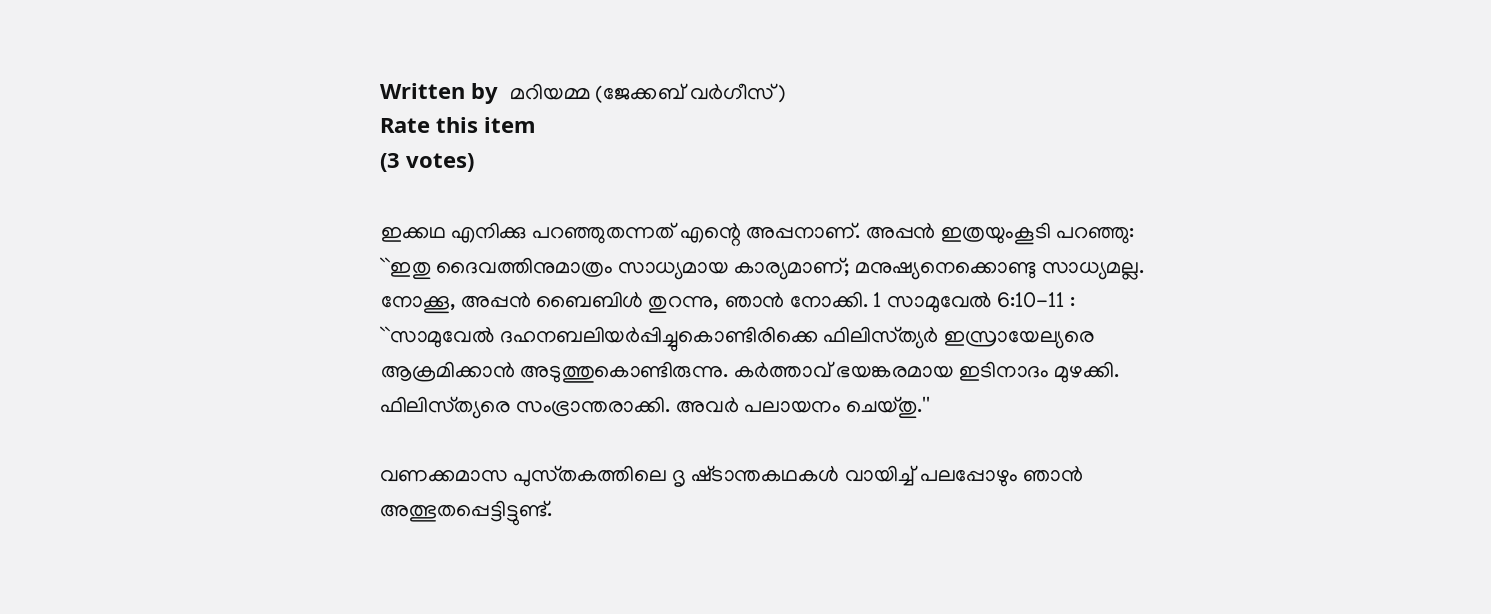Written by  മറിയമ്മ (ജേക്കബ്‌ വര്‍ഗീസ്‌)
Rate this item
(3 votes)

ഇക്കഥ എനിക്കു പറഞ്ഞുതന്നത്‌ എന്റെ അപ്പനാണ്‌. അപ്പന്‍ ഇത്രയുംകൂടി പറഞ്ഞു: ``ഇതു ദൈവത്തിനുമാത്രം സാധ്യമായ കാര്യമാണ്‌; മനുഷ്യനെക്കൊണ്ടു സാധ്യമല്ല. നോക്കൂ, അപ്പന്‍ ബൈബിള്‍ തുറന്നു, ഞാന്‍ നോക്കി. 1 സാമുവേല്‍ 6:10-11 : ``സാമുവേല്‍ ദഹനബലിയര്‍പ്പിച്ചുകൊണ്ടിരിക്കെ ഫിലിസ്‌ത്യര്‍ ഇസ്രായേല്യരെ ആക്രമിക്കാന്‍ അടുത്തുകൊണ്ടിരുന്നു. കര്‍ത്താവ്‌ ഭയങ്കരമായ ഇടിനാദം മുഴക്കി. ഫിലിസ്‌ത്യരെ സംഭ്രാന്തരാക്കി. അവര്‍ പലായനം ചെയ്‌തു.''

വണക്കമാസ പുസ്‌തകത്തിലെ ദൃ ഷ്‌ടാന്തകഥകള്‍ വായിച്ച്‌ പലപ്പോഴും ഞാന്‍ അത്ഭുതപ്പെട്ടിട്ടുണ്ട്‌.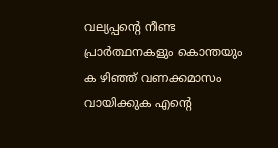വല്യപ്പന്റെ നീണ്ട പ്രാര്‍ത്ഥനകളും കൊന്തയും ക ഴിഞ്ഞ്‌ വണക്കമാസം വായിക്കുക എന്റെ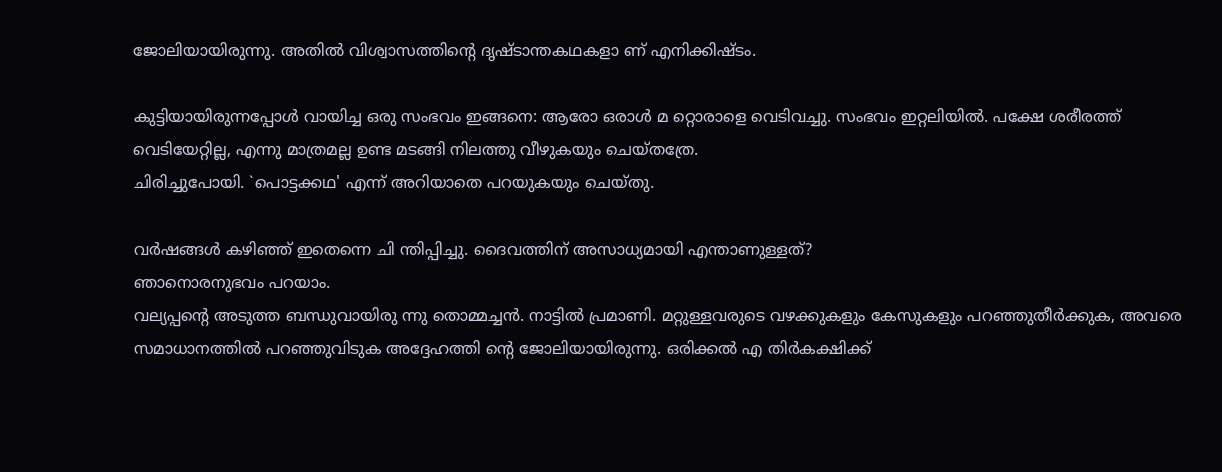ജോലിയായിരുന്നു. അതില്‍ വിശ്വാസത്തിന്റെ ദൃഷ്‌ടാന്തകഥകളാ ണ്‌ എനിക്കിഷ്‌ടം.

കുട്ടിയായിരുന്നപ്പോള്‍ വായിച്ച ഒരു സംഭവം ഇങ്ങനെ: ആരോ ഒരാള്‍ മ റ്റൊരാളെ വെടിവച്ചു. സംഭവം ഇറ്റലിയില്‍. പക്ഷേ ശരീരത്ത്‌ വെടിയേറ്റില്ല, എന്നു മാത്രമല്ല ഉണ്ട മടങ്ങി നിലത്തു വീഴുകയും ചെയ്‌തത്രേ.
ചിരിച്ചുപോയി. `പൊട്ടക്കഥ' എന്ന്‌ അറിയാതെ പറയുകയും ചെയ്‌തു.

വര്‍ഷങ്ങള്‍ കഴിഞ്ഞ്‌ ഇതെന്നെ ചി ന്തിപ്പിച്ചു. ദൈവത്തിന്‌ അസാധ്യമായി എന്താണുള്ളത്‌?
ഞാനൊരനുഭവം പറയാം.
വല്യപ്പന്റെ അടുത്ത ബന്ധുവായിരു ന്നു തൊമ്മച്ചന്‍. നാട്ടില്‍ പ്രമാണി. മറ്റുള്ളവരുടെ വഴക്കുകളും കേസുകളും പറഞ്ഞുതീര്‍ക്കുക, അവരെ സമാധാനത്തില്‍ പറഞ്ഞുവിടുക അദ്ദേഹത്തി ന്റെ ജോലിയായിരുന്നു. ഒരിക്കല്‍ എ തിര്‍കക്ഷിക്ക്‌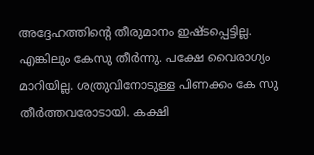അദ്ദേഹത്തിന്റെ തീരുമാനം ഇഷ്‌ടപ്പെട്ടില്ല. എങ്കിലും കേസു തീര്‍ന്നു. പക്ഷേ വൈരാഗ്യം മാറിയില്ല. ശത്രുവിനോടുള്ള പിണക്കം കേ സു തീര്‍ത്തവരോടായി. കക്ഷി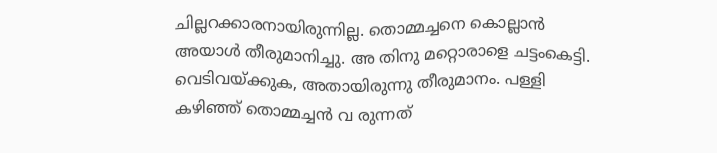ചില്ലറക്കാരനായിരുന്നില്ല. തൊമ്മച്ചനെ കൊല്ലാന്‍ അയാള്‍ തീരുമാനിച്ചു. അ തിനു മറ്റൊരാളെ ചട്ടംകെട്ടി.
വെടിവയ്‌ക്കുക, അതായിരുന്നു തീരുമാനം. പള്ളി കഴിഞ്ഞ്‌ തൊമ്മച്ചന്‍ വ രുന്നത്‌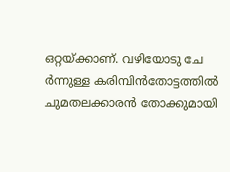ഒറ്റയ്‌ക്കാണ്‌. വഴിയോടു ചേ ര്‍ന്നുള്ള കരിമ്പിന്‍തോട്ടത്തില്‍ ചുമതലക്കാരന്‍ തോക്കുമായി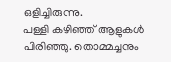ഒളിച്ചിരുന്നു.
പള്ളി കഴിഞ്ഞ്‌ ആളുകള്‍ പിരിഞ്ഞു. തൊമ്മച്ചനും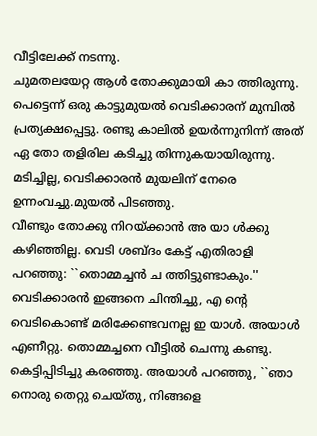വീട്ടിലേക്ക്‌ നടന്നു.
ചുമതലയേറ്റ ആള്‍ തോക്കുമായി കാ ത്തിരുന്നു. പെട്ടെന്ന്‌ ഒരു കാട്ടുമുയല്‍ വെടിക്കാരന്‌ മുമ്പില്‍ പ്രത്യക്ഷപ്പെട്ടു. രണ്ടു കാലില്‍ ഉയര്‍ന്നുനിന്ന്‌ അത്‌ ഏ തോ തളിരില കടിച്ചു തിന്നുകയായിരുന്നു. മടിച്ചില്ല, വെടിക്കാരന്‍ മുയലിന്‌ നേരെ ഉന്നംവച്ചു.മുയല്‍ പിടഞ്ഞു.
വീണ്ടും തോക്കു നിറയ്‌ക്കാന്‍ അ യാ ള്‍ക്കു കഴിഞ്ഞില്ല. വെടി ശബ്‌ദം കേട്ട്‌ എതിരാളി പറഞ്ഞു: ``തൊമ്മച്ചന്‍ ച ത്തിട്ടുണ്ടാകും.''
വെടിക്കാരന്‍ ഇങ്ങനെ ചിന്തിച്ചു, എ ന്റെ വെടികൊണ്ട്‌ മരിക്കേണ്ടവനല്ല ഇ യാള്‍. അയാള്‍ എണീറ്റു. തൊമ്മച്ചനെ വീട്ടില്‍ ചെന്നു കണ്ടു. കെട്ടിപ്പിടിച്ചു കരഞ്ഞു. അയാള്‍ പറഞ്ഞു, ``ഞാ നൊരു തെറ്റു ചെയ്‌തു, നിങ്ങളെ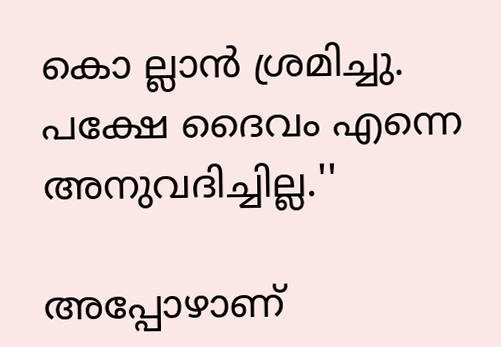കൊ ല്ലാന്‍ ശ്രമിച്ചു. പക്ഷേ ദൈവം എന്നെ അനുവദിച്ചില്ല.''

അപ്പോഴാണ്‌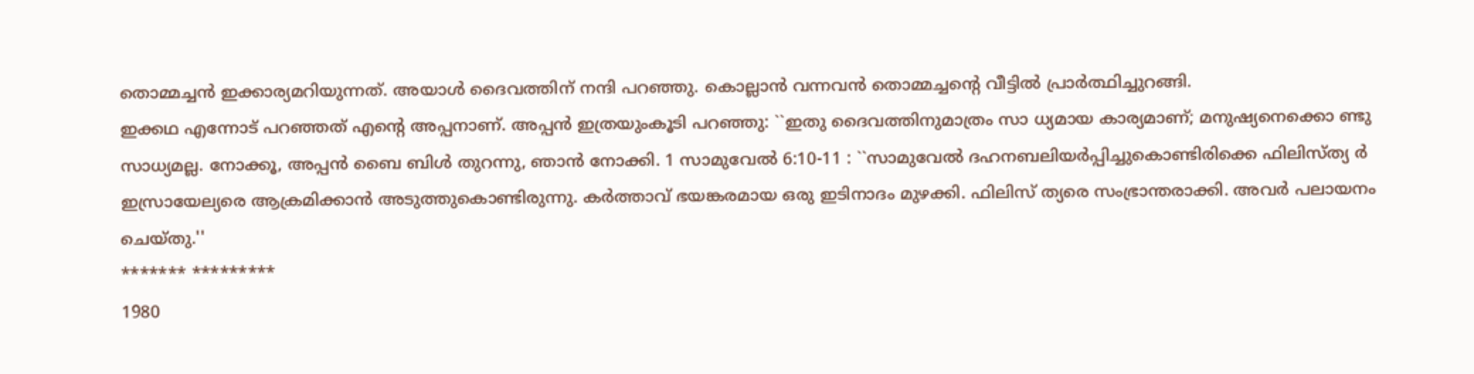തൊമ്മച്ചന്‍ ഇക്കാര്യമറിയുന്നത്‌. അയാള്‍ ദൈവത്തിന്‌ നന്ദി പറഞ്ഞു. കൊല്ലാന്‍ വന്നവന്‍ തൊമ്മച്ചന്റെ വീട്ടില്‍ പ്രാര്‍ത്ഥിച്ചുറങ്ങി.
ഇക്കഥ എന്നോട്‌ പറഞ്ഞത്‌ എന്റെ അപ്പനാണ്‌. അപ്പന്‍ ഇത്രയുംകൂടി പറഞ്ഞു: ``ഇതു ദൈവത്തിനുമാത്രം സാ ധ്യമായ കാര്യമാണ്‌; മനുഷ്യനെക്കൊ ണ്ടു സാധ്യമല്ല. നോക്കൂ, അപ്പന്‍ ബൈ ബിള്‍ തുറന്നു, ഞാന്‍ നോക്കി. 1 സാമുവേല്‍ 6:10-11 : ``സാമുവേല്‍ ദഹനബലിയര്‍പ്പിച്ചുകൊണ്ടിരിക്കെ ഫിലിസ്‌ത്യ ര്‍ ഇസ്രായേല്യരെ ആക്രമിക്കാന്‍ അടുത്തുകൊണ്ടിരുന്നു. കര്‍ത്താവ്‌ ഭയങ്കരമായ ഒരു ഇടിനാദം മുഴക്കി. ഫിലിസ്‌ ത്യരെ സംഭ്രാന്തരാക്കി. അവര്‍ പലായനം ചെയ്‌തു.''
******* *********
1980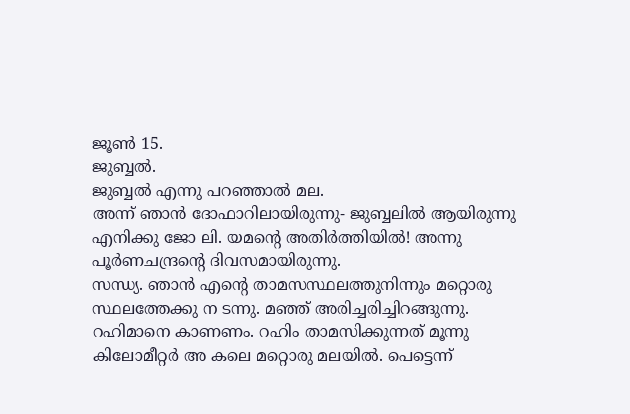ജൂണ്‍ 15.
ജുബ്ബല്‍.
ജുബ്ബല്‍ എന്നു പറഞ്ഞാല്‍ മല.
അന്ന്‌ ഞാന്‍ ദോഫാറിലായിരുന്നു- ജുബ്ബലില്‍ ആയിരുന്നു എനിക്കു ജോ ലി. യമന്റെ അതിര്‍ത്തിയില്‍! അന്നു പൂര്‍ണചന്ദ്രന്റെ ദിവസമായിരുന്നു.
സന്ധ്യ. ഞാന്‍ എന്റെ താമസസ്ഥലത്തുനിന്നും മറ്റൊരു സ്ഥലത്തേക്കു ന ടന്നു. മഞ്ഞ്‌ അരിച്ചരിച്ചിറങ്ങുന്നു.
റഹിമാനെ കാണണം. റഹിം താമസിക്കുന്നത്‌ മൂന്നു കിലോമീറ്റര്‍ അ കലെ മറ്റൊരു മലയില്‍. പെട്ടെന്ന്‌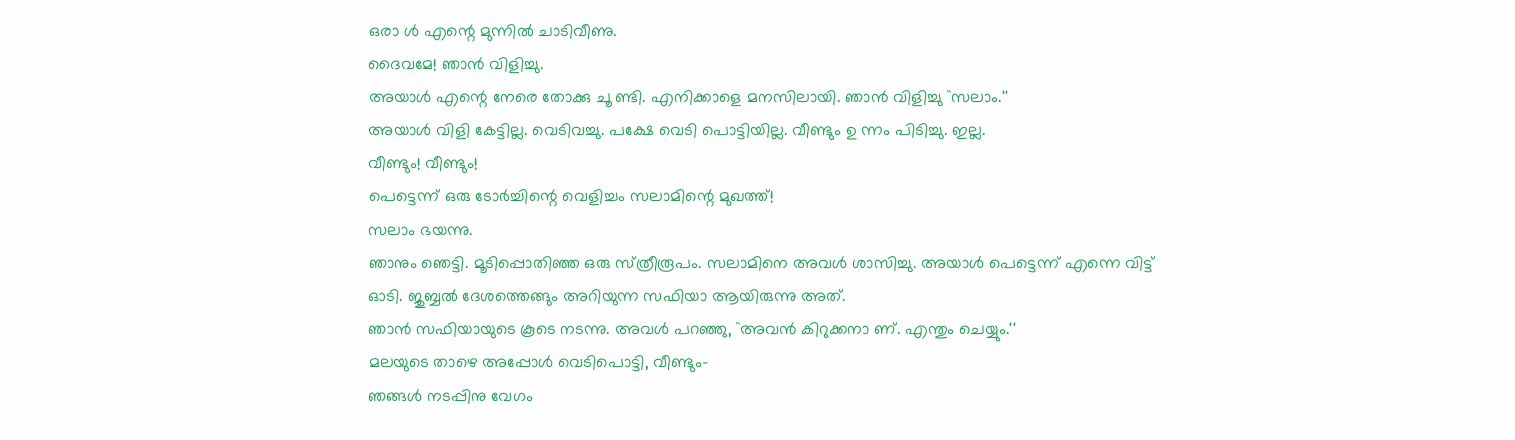ഒരാ ള്‍ എന്റെ മുന്നില്‍ ചാടിവീണു.
ദൈവമേ! ഞാന്‍ വിളിച്ചു.
അയാള്‍ എന്റെ നേരെ തോക്കു ചൂ ണ്ടി. എനിക്കാളെ മനസിലായി. ഞാന്‍ വിളിച്ചു ``സലാം.''
അയാള്‍ വിളി കേട്ടില്ല. വെടിവച്ചു. പക്ഷേ വെടി പൊട്ടിയില്ല. വീണ്ടും ഉ ന്നം പിടിച്ചു. ഇല്ല.
വീണ്ടും! വീണ്ടും!
പെട്ടെന്ന്‌ ഒരു ടോര്‍ച്ചിന്റെ വെളിച്ചം സലാമിന്റെ മുഖത്ത്‌!
സലാം ഭയന്നു.
ഞാനും ഞെട്ടി. മൂടിപ്പൊതിഞ്ഞ ഒരു സ്‌ത്രീരൂപം. സലാമിനെ അവള്‍ ശാസിച്ചു. അയാള്‍ പെട്ടെന്ന്‌ എന്നെ വിട്ട്‌ ഓടി. ജുബ്ബല്‍ ദേശത്തെങ്ങും അറിയുന്ന സഫിയാ ആയിരുന്നു അത്‌.
ഞാന്‍ സഫിയായുടെ കൂടെ നടന്നു. അവള്‍ പറഞ്ഞു, ``അവന്‍ കിറുക്കനാ ണ്‌. എന്തും ചെയ്യും.''
മലയുടെ താഴെ അപ്പോള്‍ വെടിപൊട്ടി, വീണ്ടും-
ഞങ്ങള്‍ നടപ്പിനു വേഗം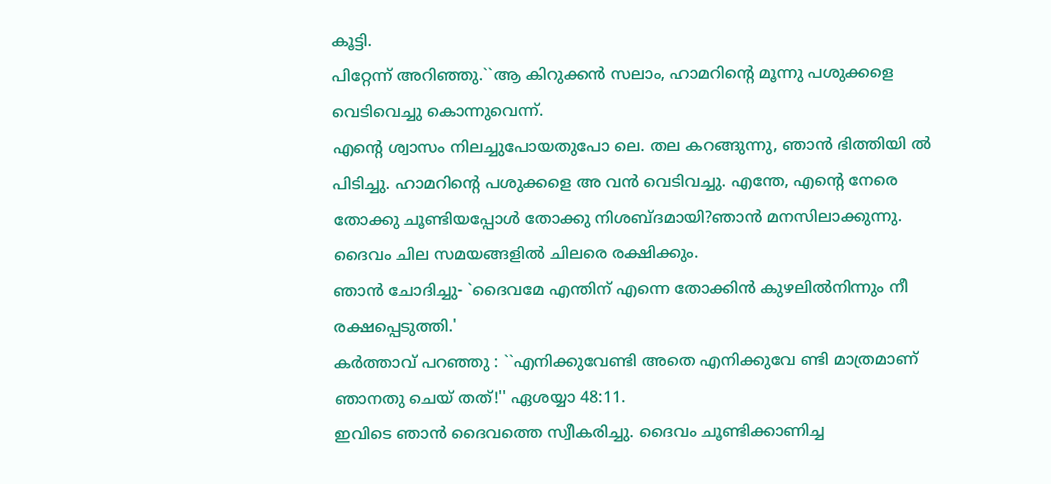കൂട്ടി.
പിറ്റേന്ന്‌ അറിഞ്ഞു.``ആ കിറുക്കന്‍ സലാം, ഹാമറിന്റെ മൂന്നു പശുക്കളെ വെടിവെച്ചു കൊന്നുവെന്ന്‌.
എന്റെ ശ്വാസം നിലച്ചുപോയതുപോ ലെ. തല കറങ്ങുന്നു, ഞാന്‍ ഭിത്തിയി ല്‍ പിടിച്ചു. ഹാമറിന്റെ പശുക്കളെ അ വന്‍ വെടിവച്ചു. എന്തേ, എന്റെ നേരെ തോക്കു ചൂണ്ടിയപ്പോള്‍ തോക്കു നിശബ്‌ദമായി?ഞാന്‍ മനസിലാക്കുന്നു. ദൈവം ചില സമയങ്ങളില്‍ ചിലരെ രക്ഷിക്കും.
ഞാന്‍ ചോദിച്ചു- `ദൈവമേ എന്തിന്‌ എന്നെ തോക്കിന്‍ കുഴലില്‍നിന്നും നീ രക്ഷപ്പെടുത്തി.'
കര്‍ത്താവ്‌ പറഞ്ഞു : ``എനിക്കുവേണ്ടി അതെ എനിക്കുവേ ണ്ടി മാത്രമാണ്‌ ഞാനതു ചെയ്‌ തത്‌!'' ഏശയ്യാ 48:11.
ഇവിടെ ഞാന്‍ ദൈവത്തെ സ്വീകരിച്ചു. ദൈവം ചൂണ്ടിക്കാണിച്ച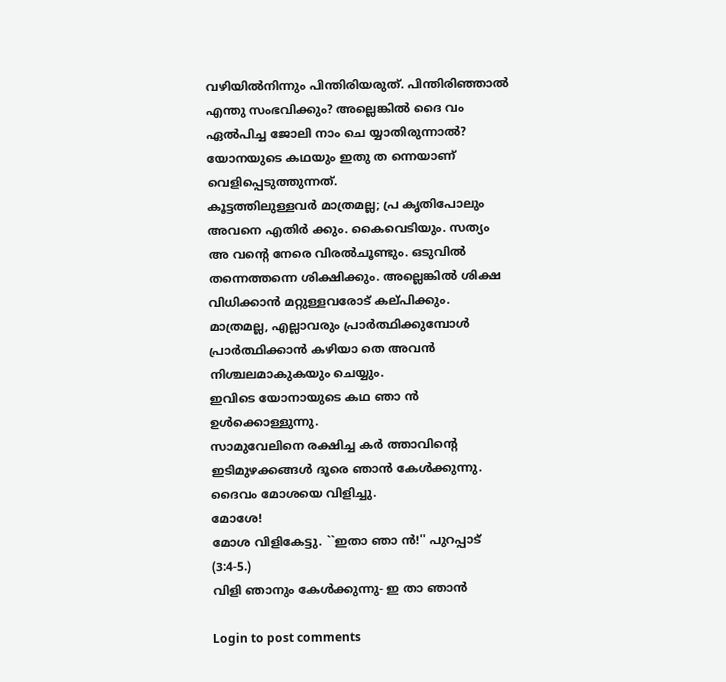വഴിയില്‍നിന്നും പിന്തിരിയരുത്‌. പിന്തിരിഞ്ഞാല്‍ എന്തു സംഭവിക്കും? അല്ലെങ്കില്‍ ദൈ വം ഏല്‍പിച്ച ജോലി നാം ചെ യ്യാതിരുന്നാല്‍?
യോനയുടെ കഥയും ഇതു ത ന്നെയാണ്‌ വെളിപ്പെടുത്തുന്നത്‌.
കൂട്ടത്തിലുള്ളവര്‍ മാത്രമല്ല; പ്ര കൃതിപോലും അവനെ എതിര്‍ ക്കും. കൈവെടിയും. സത്യം അ വന്റെ നേരെ വിരല്‍ചൂണ്ടും. ഒടുവില്‍ തന്നെത്തന്നെ ശിക്ഷിക്കും. അല്ലെങ്കില്‍ ശിക്ഷ വിധിക്കാന്‍ മറ്റുള്ളവരോട്‌ കല്‌പിക്കും. മാത്രമല്ല, എല്ലാവരും പ്രാര്‍ത്ഥിക്കുമ്പോള്‍ പ്രാര്‍ത്ഥിക്കാന്‍ കഴിയാ തെ അവന്‍ നിശ്ചലമാകുകയും ചെയ്യും.
ഇവിടെ യോനായുടെ കഥ ഞാ ന്‍ ഉള്‍ക്കൊള്ളുന്നു.
സാമുവേലിനെ രക്ഷിച്ച കര്‍ ത്താവിന്റെ ഇടിമുഴക്കങ്ങള്‍ ദൂരെ ഞാന്‍ കേള്‍ക്കുന്നു.
ദൈവം മോശയെ വിളിച്ചു.
മോശേ!
മോശ വിളികേട്ടു. ``ഇതാ ഞാ ന്‍!'' പുറപ്പാട്‌ (3:4-5.)
വിളി ഞാനും കേള്‍ക്കുന്നു- ഇ താ ഞാന്‍

Login to post comments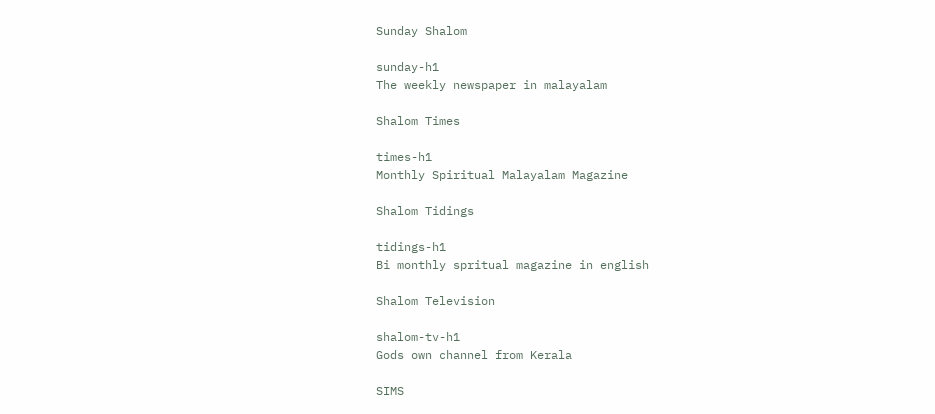Sunday Shalom

sunday-h1
The weekly newspaper in malayalam

Shalom Times

times-h1
Monthly Spiritual Malayalam Magazine

Shalom Tidings

tidings-h1
Bi monthly spritual magazine in english

Shalom Television

shalom-tv-h1
Gods own channel from Kerala

SIMS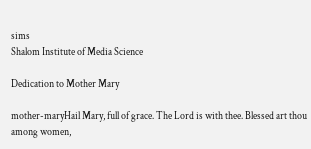sims
Shalom Institute of Media Science

Dedication to Mother Mary

mother-maryHail Mary, full of grace. The Lord is with thee. Blessed art thou among women,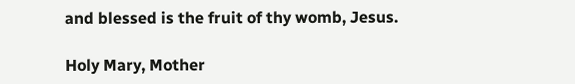and blessed is the fruit of thy womb, Jesus.

Holy Mary, Mother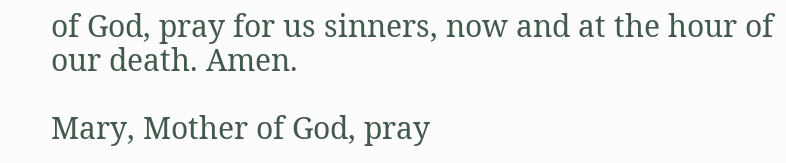of God, pray for us sinners, now and at the hour of our death. Amen.

Mary, Mother of God, pray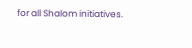for all Shalom initiatives.